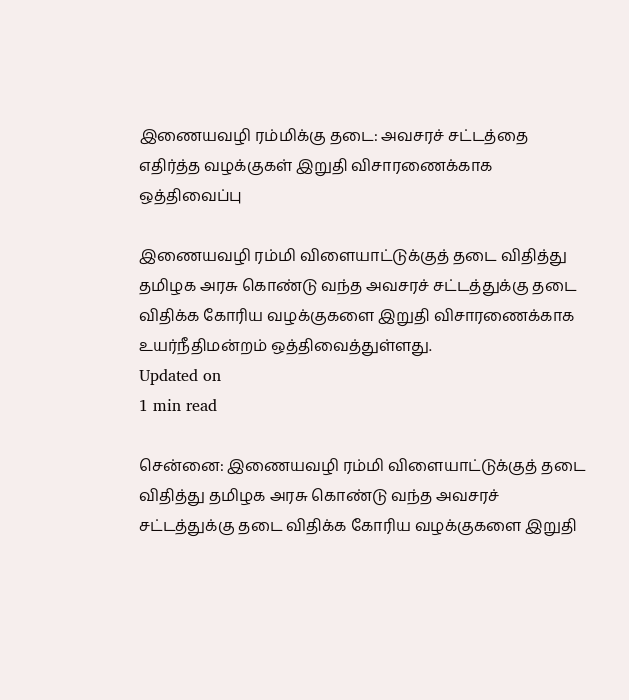இணையவழி ரம்மிக்கு தடை: அவசரச் சட்டத்தை எதிர்த்த வழக்குகள் இறுதி விசாரணைக்காக ஒத்திவைப்பு

இணையவழி ரம்மி விளையாட்டுக்குத் தடை விதித்து தமிழக அரசு கொண்டு வந்த அவசரச் சட்டத்துக்கு தடை விதிக்க கோரிய வழக்குகளை இறுதி விசாரணைக்காக உயர்நீதிமன்றம் ஒத்திவைத்துள்ளது.
Updated on
1 min read

சென்னை: இணையவழி ரம்மி விளையாட்டுக்குத் தடை விதித்து தமிழக அரசு கொண்டு வந்த அவசரச் சட்டத்துக்கு தடை விதிக்க கோரிய வழக்குகளை இறுதி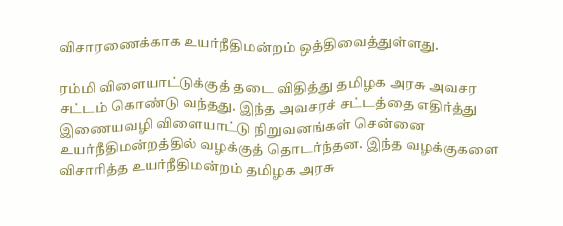விசாரணைக்காக உயர்நீதிமன்றம் ஒத்திவைத்துள்ளது.

ரம்மி விளையாட்டுக்குத் தடை விதித்து தமிழக அரசு அவசர சட்டம் கொண்டு வந்தது. இந்த அவசரச் சட்டத்தை எதிர்த்து இணையவழி விளையாட்டு நிறுவனங்கள் சென்னை உயர்நீதிமன்றத்தில் வழக்குத் தொடர்ந்தன. இந்த வழக்குகளை விசாரித்த உயர்நீதிமன்றம் தமிழக அரசு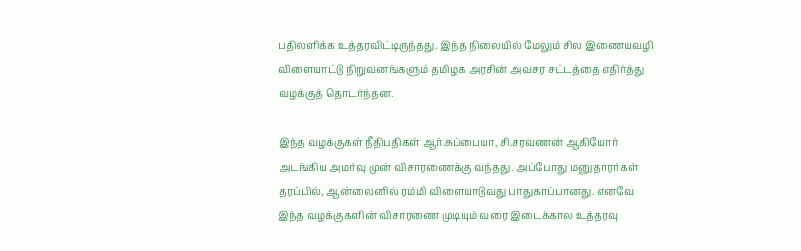பதிலளிக்க உத்தரவிட்டிருந்தது. இந்த நிலையில் மேலும் சில இணையவழி விளையாட்டு நிறுவனங்களும் தமிழக அரசின் அவசர சட்டத்தை எதிர்த்து வழக்குத் தொடர்ந்தன.

இந்த வழக்குகள் நீதிபதிகள் ஆர்.சுப்பையா, சி.சரவணன் ஆகியோர் அடங்கிய அமர்வு முன் விசாரணைக்கு வந்தது. அப்போது மனுதாரர்கள் தரப்பில், ஆன்லைனில் ரம்மி விளையாடுவது பாதுகாப்பானது. எனவே இந்த வழக்குகளின் விசாரணை முடியும் வரை இடைக்கால உத்தரவு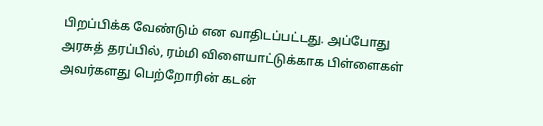பிறப்பிக்க வேண்டும் என வாதிடப்பட்டது. அப்போது அரசுத் தரப்பில், ரம்மி விளையாட்டுக்காக பிள்ளைகள் அவர்களது பெற்றோரின் கடன்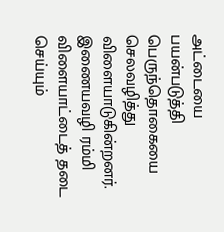அட்டையை பயன்படுத்தி பெருந்தொகையை செலவழித்து விளையாடுகின்றனர். இணையவழி ரம்மி விளையாட்டைத் தடை செய்யும்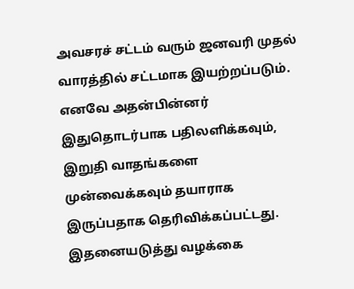அவசரச் சட்டம் வரும் ஜனவரி முதல் வாரத்தில் சட்டமாக இயற்றப்படும். எனவே அதன்பின்னர் இதுதொடர்பாக பதிலளிக்கவும், இறுதி வாதங்களை முன்வைக்கவும் தயாராக இருப்பதாக தெரிவிக்கப்பட்டது. இதனையடுத்து வழக்கை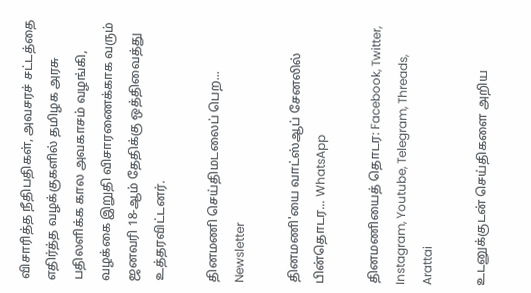விசாரித்த நீதிபதிகள், அவசரச் சட்டத்தை எதிர்த்த வழக்குகளில் தமிழக அரசு பதிலளிக்க கால அவகாசம் வழங்கி, வழக்கை இறுதி விசாரணைக்காக வரும் ஜனவரி 18-ஆம் தேதிக்கு ஒத்திவைத்து உத்தரவிட்டனர்.

தினமணி செய்திமடலைப் பெற... Newsletter

தினமணி'யை வாட்ஸ்ஆப் சேனலில் பின்தொடர... WhatsApp

தினமணியைத் தொடர: Facebook, Twitter, Instagram, Youtube, Telegram, Threads, Arattai

உடனுக்குடன் செய்திகளை அறிய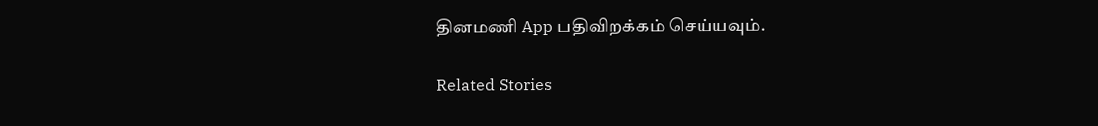தினமணி App பதிவிறக்கம் செய்யவும்.

Related Stories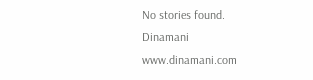No stories found.
Dinamani
www.dinamani.com